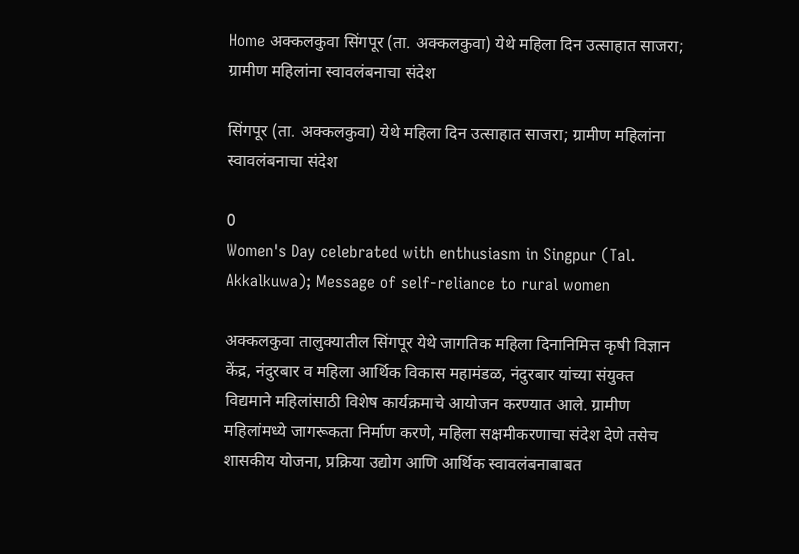Home अक्कलकुवा सिंगपूर (ता. अक्कलकुवा) येथे महिला दिन उत्साहात साजरा; ग्रामीण महिलांना स्वावलंबनाचा संदेश

सिंगपूर (ता. अक्कलकुवा) येथे महिला दिन उत्साहात साजरा; ग्रामीण महिलांना स्वावलंबनाचा संदेश

0
Women's Day celebrated with enthusiasm in Singpur (Tal. Akkalkuwa); Message of self-reliance to rural women

अक्कलकुवा तालुक्यातील सिंगपूर येथे जागतिक महिला दिनानिमित्त कृषी विज्ञान केंद्र, नंदुरबार व महिला आर्थिक विकास महामंडळ, नंदुरबार यांच्या संयुक्त विद्यमाने महिलांसाठी विशेष कार्यक्रमाचे आयोजन करण्यात आले. ग्रामीण महिलांमध्ये जागरूकता निर्माण करणे, महिला सक्षमीकरणाचा संदेश देणे तसेच शासकीय योजना, प्रक्रिया उद्योग आणि आर्थिक स्वावलंबनाबाबत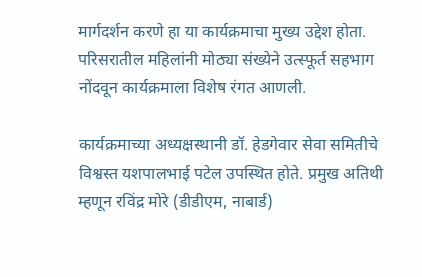मार्गदर्शन करणे हा या कार्यक्रमाचा मुख्य उद्देश होता. परिसरातील महिलांनी मोठ्या संख्येने उत्स्फूर्त सहभाग नोंदवून कार्यक्रमाला विशेष रंगत आणली.

कार्यक्रमाच्या अध्यक्षस्थानी डॉ. हेडगेवार सेवा समितीचे विश्वस्त यशपालभाई पटेल उपस्थित होते. प्रमुख अतिथी म्हणून रविंद्र मोरे (डीडीएम, नाबार्ड)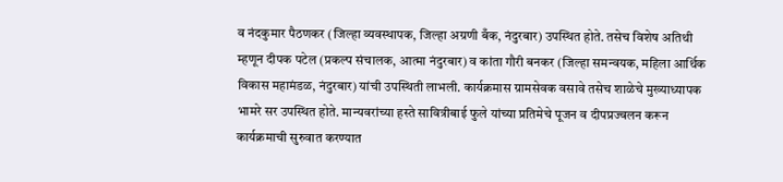व नंदकुमार पैठणकर (जिल्हा व्यवस्थापक, जिल्हा अग्रणी बँक, नंदुरबार) उपस्थित होते. तसेच विशेष अतिथी म्हणून दीपक पटेल (प्रकल्प संचालक, आत्मा नंदुरबार) व कांता गौरी बनकर (जिल्हा समन्वयक, महिला आर्थिक विकास महामंडळ, नंदुरबार) यांची उपस्थिती लाभली. कार्यक्रमास ग्रामसेवक वसावे तसेच शाळेचे मुख्याध्यापक भामरे सर उपस्थित होते. मान्यवरांच्या हस्ते सावित्रीबाई फुले यांच्या प्रतिमेचे पूजन व दीपप्रज्वलन करून कार्यक्रमाची सुरुवात करण्यात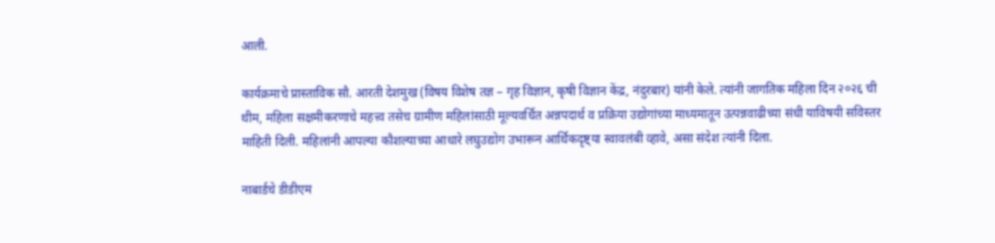आली.

कार्यक्रमाचे प्रास्ताविक सौ. आरती देशमुख (विषय विशेष तज्ञ – गृह विज्ञान, कृषी विज्ञान केंद्र, नंदुरबार) यांनी केले. त्यांनी जागतिक महिला दिन २०२६ ची थीम, महिला सक्षमीकरणाचे महत्त्व तसेच ग्रामीण महिलांसाठी मूल्यवर्धित अन्नपदार्थ व प्रक्रिया उद्योगांच्या माध्यमातून उत्पन्नवाढीच्या संधी याविषयी सविस्तर माहिती दिली. महिलांनी आपल्या कौशल्याच्या आधारे लघुउद्योग उभारून आर्थिकदृष्ट्या स्वावलंबी व्हावे, असा संदेश त्यांनी दिला.

नाबार्डचे डीडीएम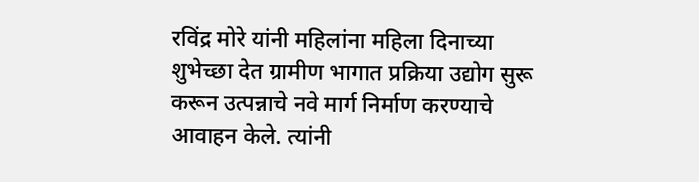रविंद्र मोरे यांनी महिलांना महिला दिनाच्या शुभेच्छा देत ग्रामीण भागात प्रक्रिया उद्योग सुरू करून उत्पन्नाचे नवे मार्ग निर्माण करण्याचे आवाहन केले. त्यांनी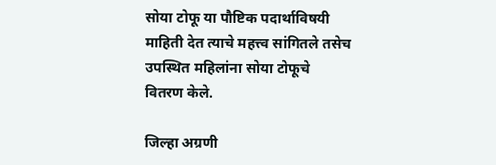सोया टोफू या पौष्टिक पदार्थाविषयी माहिती देत त्याचे महत्त्व सांगितले तसेच उपस्थित महिलांना सोया टोफूचे वितरण केले.

जिल्हा अग्रणी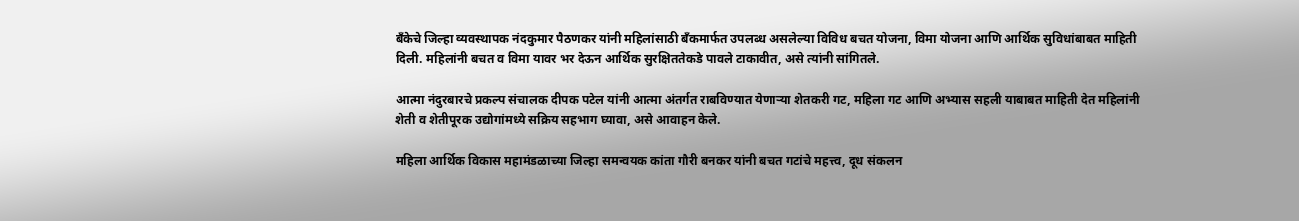बँकेचे जिल्हा व्यवस्थापक नंदकुमार पैठणकर यांनी महिलांसाठी बँकमार्फत उपलब्ध असलेल्या विविध बचत योजना, विमा योजना आणि आर्थिक सुविधांबाबत माहिती दिली. महिलांनी बचत व विमा यावर भर देऊन आर्थिक सुरक्षिततेकडे पावले टाकावीत, असे त्यांनी सांगितले.

आत्मा नंदुरबारचे प्रकल्प संचालक दीपक पटेल यांनी आत्मा अंतर्गत राबविण्यात येणाऱ्या शेतकरी गट, महिला गट आणि अभ्यास सहली याबाबत माहिती देत महिलांनी शेती व शेतीपूरक उद्योगांमध्ये सक्रिय सहभाग घ्यावा, असे आवाहन केले.

महिला आर्थिक विकास महामंडळाच्या जिल्हा समन्वयक कांता गौरी बनकर यांनी बचत गटांचे महत्त्व, दूध संकलन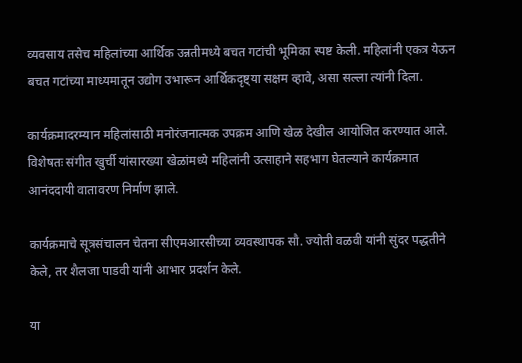व्यवसाय तसेच महिलांच्या आर्थिक उन्नतीमध्ये बचत गटांची भूमिका स्पष्ट केली. महिलांनी एकत्र येऊन बचत गटांच्या माध्यमातून उद्योग उभारून आर्थिकदृष्ट्या सक्षम व्हावे, असा सल्ला त्यांनी दिला.

कार्यक्रमादरम्यान महिलांसाठी मनोरंजनात्मक उपक्रम आणि खेळ देखील आयोजित करण्यात आले. विशेषतः संगीत खुर्ची यांसारख्या खेळांमध्ये महिलांनी उत्साहाने सहभाग घेतल्याने कार्यक्रमात आनंददायी वातावरण निर्माण झाले.

कार्यक्रमाचे सूत्रसंचालन चेतना सीएमआरसीच्या व्यवस्थापक सौ. ज्योती वळवी यांनी सुंदर पद्धतीने केले, तर शैलजा पाडवी यांनी आभार प्रदर्शन केले.

या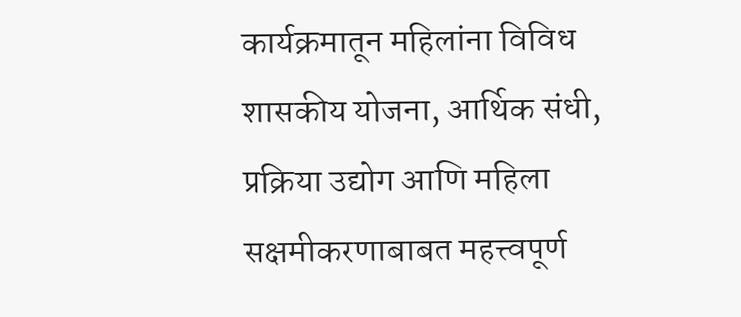कार्यक्रमातून महिलांना विविध शासकीय योजना, आर्थिक संधी, प्रक्रिया उद्योग आणि महिला सक्षमीकरणाबाबत महत्त्वपूर्ण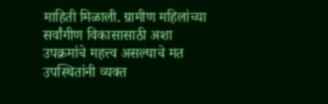माहिती मिळाली. ग्रामीण महिलांच्या सर्वांगीण विकासासाठी अशा उपक्रमांचे महत्त्व असल्याचे मत उपस्थितांनी व्यक्त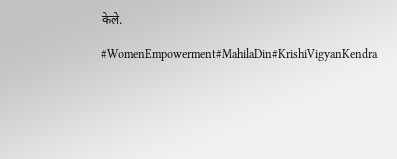केले.

#WomenEmpowerment#MahilaDin#KrishiVigyanKendra